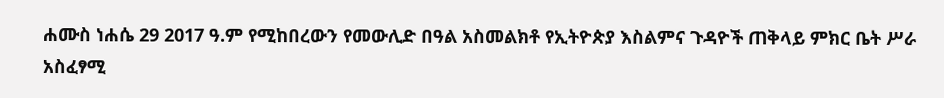ሐሙስ ነሐሴ 29 2017 ዓ.ም የሚከበረውን የመውሊድ በዓል አስመልክቶ የኢትዮጵያ እስልምና ጉዳዮች ጠቅላይ ምክር ቤት ሥራ አስፈፃሚ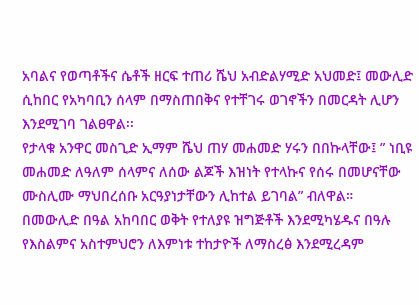አባልና የወጣቶችና ሴቶች ዘርፍ ተጠሪ ሼህ አብድልሃሚድ አህመድ፤ መውሊድ ሲከበር የአካባቢን ሰላም በማስጠበቅና የተቸገሩ ወገኖችን በመርዳት ሊሆን እንደሚገባ ገልፀዋል፡፡
የታላቁ አንዋር መስጊድ ኢማም ሼህ ጠሃ መሐመድ ሃሩን በበኩላቸው፤ ” ነቢዩ መሐመድ ለዓለም ሰላምና ለሰው ልጆች እዝነት የተላኩና የሰሩ በመሆናቸው ሙስሊሙ ማህበረሰቡ አርዓያነታቸውን ሊከተል ይገባል” ብለዋል።
በመውሊድ በዓል አከባበር ወቅት የተለያዩ ዝግጅቶች እንደሚካሄዱና በዓሉ የእስልምና አስተምህሮን ለእምነቱ ተከታዮች ለማስረፅ እንደሚረዳም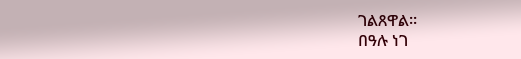ገልጸዋል፡፡
በዓሉ ነገ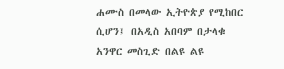ሐሙስ በመላው ኢትዮጵያ የሚከበር ሲሆን፤ በአዲስ አበባም በታላቁ አንዋር መስጊድ በልዩ ልዩ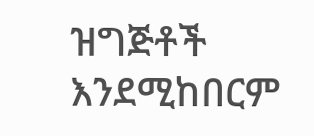ዝግጅቶች እንደሚከበርም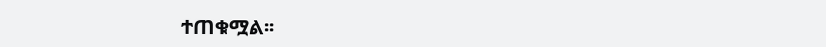ተጠቁሟል፡፡